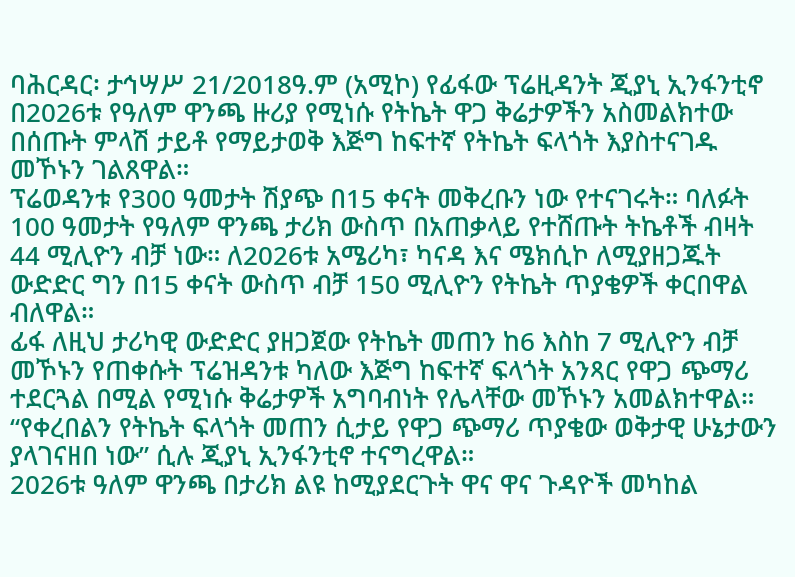ባሕርዳር፡ ታኅሣሥ 21/2018ዓ.ም (አሚኮ) የፊፋው ፕሬዚዳንት ጂያኒ ኢንፋንቲኖ በ2026ቱ የዓለም ዋንጫ ዙሪያ የሚነሱ የትኬት ዋጋ ቅሬታዎችን አስመልክተው በሰጡት ምላሽ ታይቶ የማይታወቅ እጅግ ከፍተኛ የትኬት ፍላጎት እያስተናገዱ መኾኑን ገልጸዋል።
ፕሬወዳንቱ የ300 ዓመታት ሽያጭ በ15 ቀናት መቅረቡን ነው የተናገሩት። ባለፉት 100 ዓመታት የዓለም ዋንጫ ታሪክ ውስጥ በአጠቃላይ የተሸጡት ትኬቶች ብዛት 44 ሚሊዮን ብቻ ነው። ለ2026ቱ አሜሪካ፣ ካናዳ እና ሜክሲኮ ለሚያዘጋጁት ውድድር ግን በ15 ቀናት ውስጥ ብቻ 150 ሚሊዮን የትኬት ጥያቄዎች ቀርበዋል ብለዋል።
ፊፋ ለዚህ ታሪካዊ ውድድር ያዘጋጀው የትኬት መጠን ከ6 እስከ 7 ሚሊዮን ብቻ መኾኑን የጠቀሱት ፕሬዝዳንቱ ካለው እጅግ ከፍተኛ ፍላጎት አንጻር የዋጋ ጭማሪ ተደርጓል በሚል የሚነሱ ቅሬታዎች አግባብነት የሌላቸው መኾኑን አመልክተዋል።
“የቀረበልን የትኬት ፍላጎት መጠን ሲታይ የዋጋ ጭማሪ ጥያቄው ወቅታዊ ሁኔታውን ያላገናዘበ ነው” ሲሉ ጂያኒ ኢንፋንቲኖ ተናግረዋል።
2026ቱ ዓለም ዋንጫ በታሪክ ልዩ ከሚያደርጉት ዋና ዋና ጉዳዮች መካከል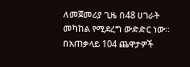ለመጀመሪያ ጊዜ በ48 ሀገራት መካከል የሚደረግ ውድድር ነው።
በአጠቃላይ 104 ጨዋታዎች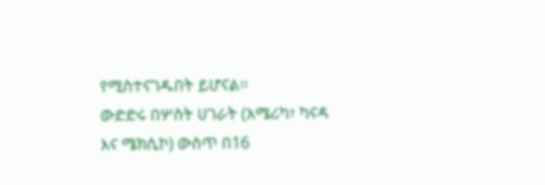የሚስተናገዱበት ይሆናል።
ውድድሩ በሦስት ሀገራት (አሜሪካ፣ ካናዳ እና ሜክሲኮ) ውስጥ በ16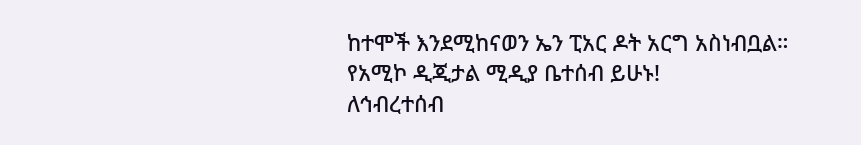ከተሞች እንደሚከናወን ኤን ፒአር ዶት አርግ አስነብቧል።
የአሚኮ ዲጂታል ሚዲያ ቤተሰብ ይሁኑ!
ለኅብረተሰብ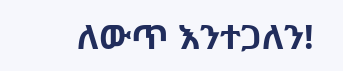ለውጥ እንተጋለን!